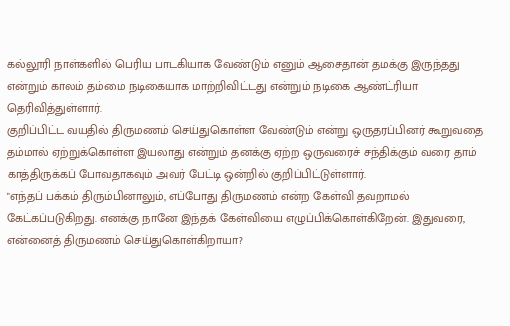கல்லூரி நாள்களில் பெரிய பாடகியாக வேண்டும் எனும் ஆசைதான் தமக்கு இருந்தது என்றும் காலம் தம்மை நடிகையாக மாற்றிவிட்டது என்றும் நடிகை ஆண்ட்ரியா தெரிவித்துள்ளார்.
குறிப்பிட்ட வயதில் திருமணம் செய்துகொள்ள வேண்டும் என்று ஒருதரப்பினர் கூறுவதை தம்மால் ஏற்றுக்கொள்ள இயலாது என்றும் தனக்கு ஏற்ற ஒருவரைச் சந்திக்கும் வரை தாம் காத்திருக்கப் போவதாகவும் அவர் பேட்டி ஒன்றில் குறிப்பிட்டுள்ளார்.
"எந்தப் பக்கம் திரும்பினாலும், எப்போது திருமணம் என்ற கேள்வி தவறாமல் கேட்கப்படுகிறது. எனக்கு நானே இந்தக் கேள்வியை எழுப்பிக்கொள்கிறேன். இதுவரை, என்னைத் திருமணம் செய்துகொள்கிறாயா?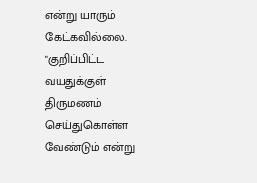என்று யாரும் கேட்கவில்லை.
"குறிப்பிட்ட வயதுக்குள் திருமணம் செய்துகொள்ள வேண்டும் என்று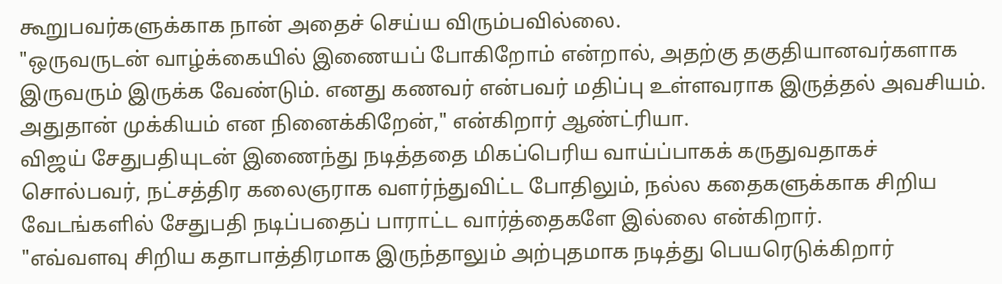கூறுபவர்களுக்காக நான் அதைச் செய்ய விரும்பவில்லை.
"ஒருவருடன் வாழ்க்கையில் இணையப் போகிறோம் என்றால், அதற்கு தகுதியானவர்களாக இருவரும் இருக்க வேண்டும். எனது கணவர் என்பவர் மதிப்பு உள்ளவராக இருத்தல் அவசியம். அதுதான் முக்கியம் என நினைக்கிறேன்," என்கிறார் ஆண்ட்ரியா.
விஜய் சேதுபதியுடன் இணைந்து நடித்ததை மிகப்பெரிய வாய்ப்பாகக் கருதுவதாகச் சொல்பவர், நட்சத்திர கலைஞராக வளர்ந்துவிட்ட போதிலும், நல்ல கதைகளுக்காக சிறிய வேடங்களில் சேதுபதி நடிப்பதைப் பாராட்ட வார்த்தைகளே இல்லை என்கிறார்.
"எவ்வளவு சிறிய கதாபாத்திரமாக இருந்தாலும் அற்புதமாக நடித்து பெயரெடுக்கிறார்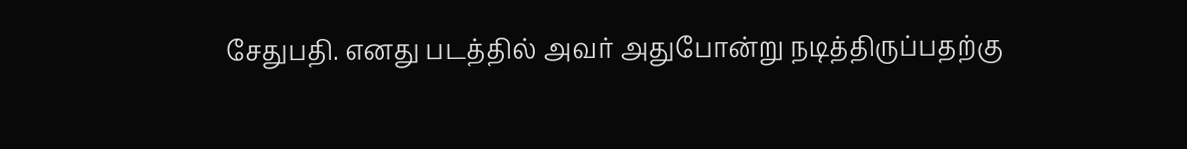சேதுபதி. எனது படத்தில் அவர் அதுபோன்று நடித்திருப்பதற்கு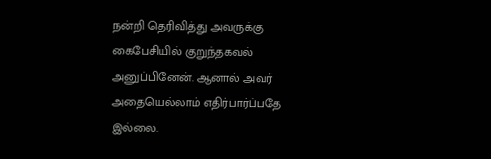நன்றி தெரிவித்து அவருக்கு கைபேசியில் குறுந்தகவல் அனுப்பினேன். ஆனால் அவர் அதையெல்லாம் எதிர்பார்ப்பதே இல்லை.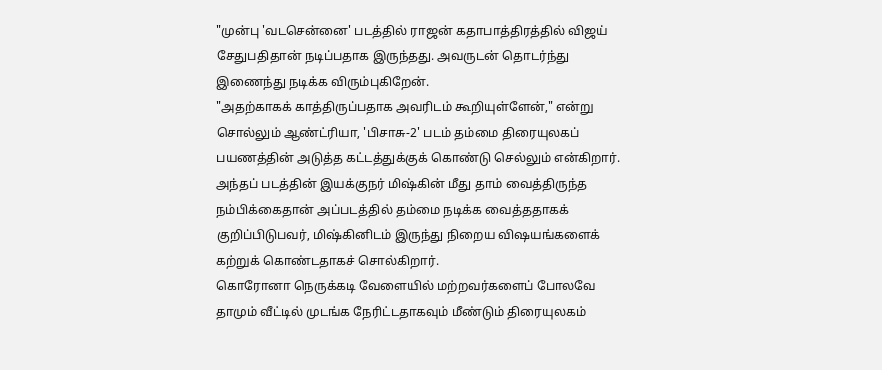"முன்பு 'வடசென்னை' படத்தில் ராஜன் கதாபாத்திரத்தில் விஜய் சேதுபதிதான் நடிப்பதாக இருந்தது. அவருடன் தொடர்ந்து இணைந்து நடிக்க விரும்புகிறேன்.
"அதற்காகக் காத்திருப்பதாக அவரிடம் கூறியுள்ளேன்," என்று சொல்லும் ஆண்ட்ரியா, 'பிசாசு-2' படம் தம்மை திரையுலகப் பயணத்தின் அடுத்த கட்டத்துக்குக் கொண்டு செல்லும் என்கிறார்.
அந்தப் படத்தின் இயக்குநர் மிஷ்கின் மீது தாம் வைத்திருந்த நம்பிக்கைதான் அப்படத்தில் தம்மை நடிக்க வைத்ததாகக் குறிப்பிடுபவர், மிஷ்கினிடம் இருந்து நிறைய விஷயங்களைக் கற்றுக் கொண்டதாகச் சொல்கிறார்.
கொரோனா நெருக்கடி வேளையில் மற்றவர்களைப் போலவே தாமும் வீட்டில் முடங்க நேரிட்டதாகவும் மீண்டும் திரையுலகம்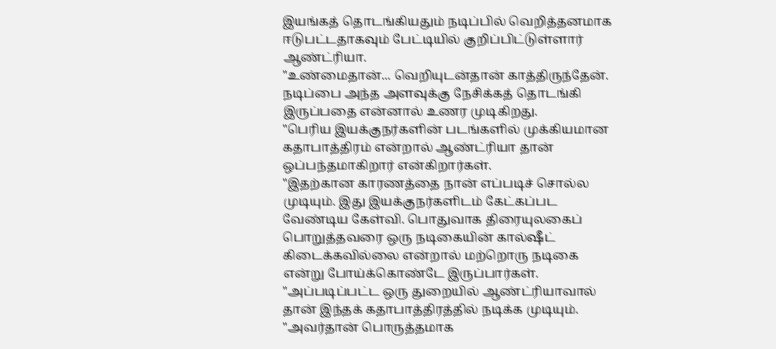இயங்கத் தொடங்கியதும் நடிப்பில் வெறித்தனமாக ஈடுபட்டதாகவும் பேட்டியில் குறிப்பிட்டுள்ளார் ஆண்ட்ரியா.
"உண்மைதான்... வெறியுடன்தான் காத்திருந்தேன். நடிப்பை அந்த அளவுக்கு நேசிக்கத் தொடங்கி இருப்பதை என்னால் உணர முடிகிறது.
"பெரிய இயக்குநர்களின் படங்களில் முக்கியமான கதாபாத்திரம் என்றால் ஆண்ட்ரியா தான் ஒப்பந்தமாகிறார் என்கிறார்கள்.
"இதற்கான காரணத்தை நான் எப்படிச் சொல்ல முடியும். இது இயக்குநர்களிடம் கேட்கப்பட வேண்டிய கேள்வி. பொதுவாக திரையுலகைப் பொறுத்தவரை ஒரு நடிகையின் கால்ஷீட் கிடைக்கவில்லை என்றால் மற்றொரு நடிகை என்று போய்க்கொண்டே இருப்பார்கள்.
"அப்படிப்பட்ட ஒரு துறையில் ஆண்ட்ரியாவால் தான் இந்தக் கதாபாத்திரத்தில் நடிக்க முடியும்.
"அவர்தான் பொருத்தமாக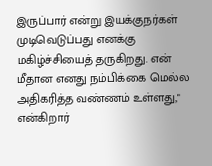இருப்பார் என்று இயக்குநர்கள் முடிவெடுப்பது எனக்கு மகிழ்ச்சியைத் தருகிறது. என் மீதான எனது நம்பிக்கை மெல்ல அதிகரித்த வண்ணம் உள்ளது," என்கிறார்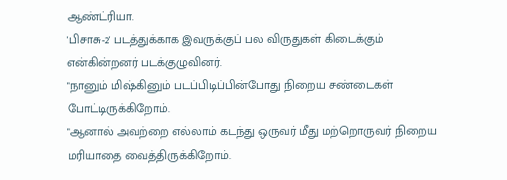ஆண்ட்ரியா.
'பிசாசு-2' படத்துக்காக இவருக்குப் பல விருதுகள் கிடைக்கும் என்கின்றனர் படக்குழுவினர்.
"நானும் மிஷ்கினும் படப்பிடிப்பின்போது நிறைய சண்டைகள் போட்டிருக்கிறோம்.
"ஆனால் அவற்றை எல்லாம் கடந்து ஒருவர் மீது மற்றொருவர் நிறைய மரியாதை வைத்திருக்கிறோம்.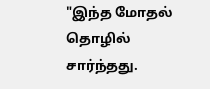"இந்த மோதல் தொழில் சார்ந்தது.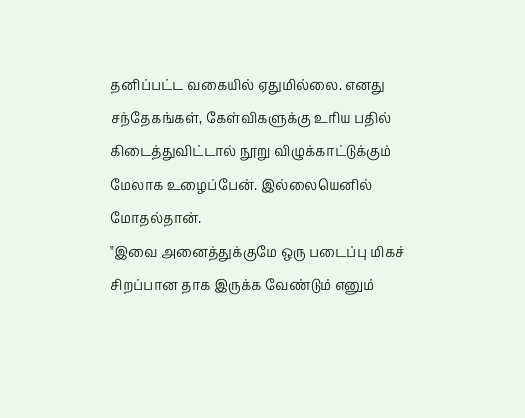தனிப்பட்ட வகையில் ஏதுமில்லை. எனது சந்தேகங்கள், கேள்விகளுக்கு உரிய பதில் கிடைத்துவிட்டால் நூறு விழுக்காட்டுக்கும் மேலாக உழைப்பேன். இல்லையெனில் மோதல்தான்.
"இவை அனைத்துக்குமே ஒரு படைப்பு மிகச் சிறப்பான தாக இருக்க வேண்டும் எனும்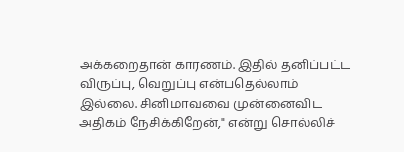அக்கறைதான் காரணம். இதில் தனிப்பட்ட விருப்பு, வெறுப்பு என்பதெல்லாம் இல்லை. சினிமாவவை முன்னைவிட அதிகம் நேசிக்கிறேன்," என்று சொல்லிச்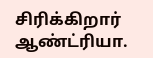சிரிக்கிறார் ஆண்ட்ரியா.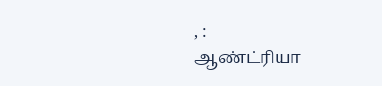, :
ஆண்ட்ரியா